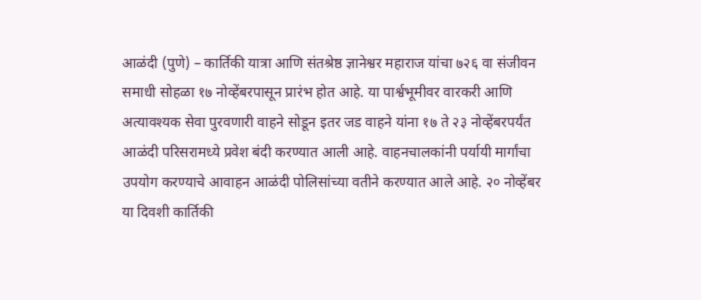आळंदी (पुणे) – कार्तिकी यात्रा आणि संतश्रेष्ठ ज्ञानेश्वर महाराज यांचा ७२६ वा संजीवन समाधी सोहळा १७ नोव्हेंबरपासून प्रारंभ होत आहे. या पार्श्वभूमीवर वारकरी आणि अत्यावश्यक सेवा पुरवणारी वाहने सोडून इतर जड वाहने यांना १७ ते २३ नोव्हेंबरपर्यंत आळंदी परिसरामध्ये प्रवेश बंदी करण्यात आली आहे. वाहनचालकांनी पर्यायी मार्गांचा उपयोग करण्याचे आवाहन आळंदी पोलिसांच्या वतीने करण्यात आले आहे. २० नोव्हेंबर या दिवशी कार्तिकी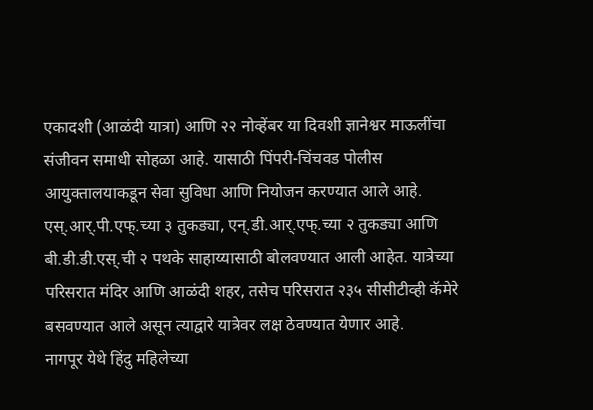एकादशी (आळंदी यात्रा) आणि २२ नोव्हेंबर या दिवशी ज्ञानेश्वर माऊलींचा संजीवन समाधी सोहळा आहे. यासाठी पिंपरी-चिंचवड पोलीस आयुक्तालयाकडून सेवा सुविधा आणि नियोजन करण्यात आले आहे.
एस्.आर्.पी.एफ्.च्या ३ तुकड्या, एन्.डी.आर्.एफ्.च्या २ तुकड्या आणि बी.डी.डी.एस्.ची २ पथके साहाय्यासाठी बोलवण्यात आली आहेत. यात्रेच्या परिसरात मंदिर आणि आळंदी शहर, तसेच परिसरात २३५ सीसीटीव्ही कॅमेरे बसवण्यात आले असून त्याद्वारे यात्रेवर लक्ष ठेवण्यात येणार आहे.
नागपूर येथे हिंदु महिलेच्या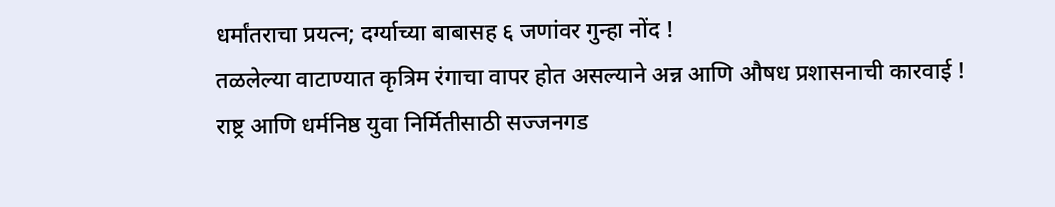धर्मांतराचा प्रयत्न; दर्ग्याच्या बाबासह ६ जणांवर गुन्हा नोंद !
तळलेल्या वाटाण्यात कृत्रिम रंगाचा वापर होत असल्याने अन्न आणि औषध प्रशासनाची कारवाई !
राष्ट्र आणि धर्मनिष्ठ युवा निर्मितीसाठी सज्जनगड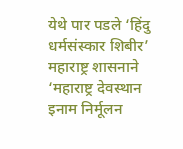येथे पार पडले ‘हिंदु धर्मसंस्कार शिबीर’
महाराष्ट्र शासनाने ‘महाराष्ट्र देवस्थान इनाम निर्मूलन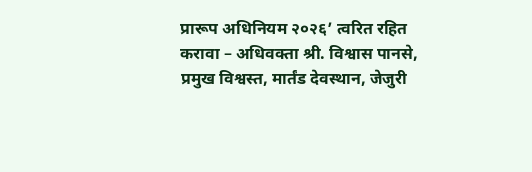प्रारूप अधिनियम २०२६’ त्वरित रहित करावा – अधिवक्ता श्री. विश्वास पानसे, प्रमुख विश्वस्त, मार्तंड देवस्थान, जेजुरी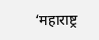‘महाराष्ट्र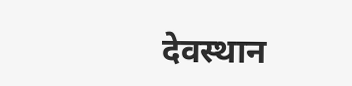देवस्थान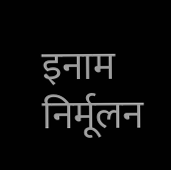इनाम निर्मूलन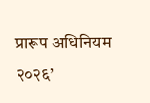प्रारूप अधिनियम २०२६’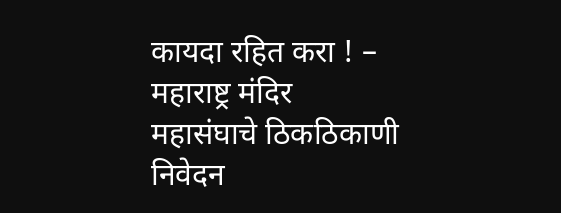कायदा रहित करा ! – महाराष्ट्र मंदिर महासंघाचे ठिकठिकाणी निवेदन